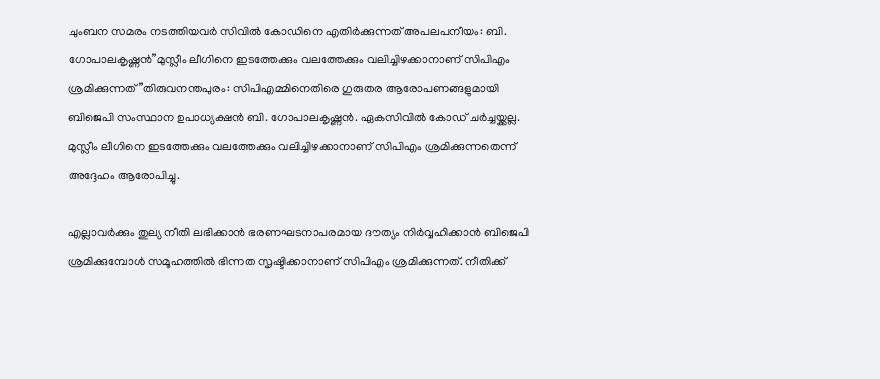ചുംബന സമരം നടത്തിയവർ സിവിൽ കോഡിനെ എതിർക്കുന്നത് അപലപനീയം: ബി. ഗോപാലകൃഷ്ണൻ”മുസ്ലീം ലീഗിനെ ഇടത്തേക്കും വലത്തേക്കും വലിച്ചിഴക്കാനാണ് സിപിഎം ശ്രമിക്കുന്നത്”തിരുവനന്തപുരം: സിപിഎമ്മിനെതിരെ ഗുരുതര ആരോപണങ്ങളുമായി ബിജെപി സംസ്ഥാന ഉപാധ്യക്ഷൻ ബി. ഗോപാലകൃഷ്ണൻ. ഏകസിവിൽ കോഡ് ചർച്ചയ്ക്കല്ല. മുസ്ലീം ലീഗിനെ ഇടത്തേക്കും വലത്തേക്കും വലിച്ചിഴക്കാനാണ് സിപിഎം ശ്രമിക്കുന്നതെന്ന് അദ്ദേഹം ആരോപിച്ചു.

എല്ലാവർക്കും തുല്യ നീതി ലഭിക്കാൻ ഭരണഘടനാപരമായ ദൗത്യം നിർവ്വഹിക്കാൻ ബിജെപി ശ്രമിക്കുമ്പോൾ സമൂഹത്തിൽ ഭിന്നത സൃഷ്ടിക്കാനാണ് സിപിഎം ശ്രമിക്കുന്നത്. നീതിക്ക്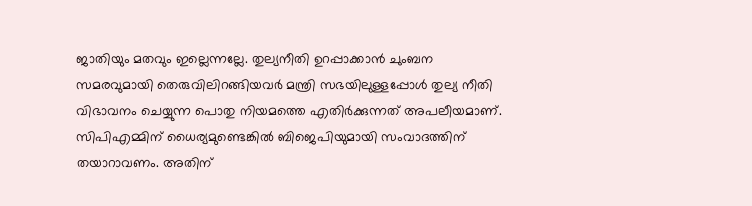ജാതിയും മതവും ഇല്ലെന്നല്ലേ. തുല്യനീതി ഉറപ്പാക്കാൻ ചുംബന സമരവുമായി തെരുവിലിറങ്ങിയവർ മന്ത്രി സഭയിലുള്ളപ്പോൾ തുല്യ നീതി വിഭാവനം ചെയ്യുന്ന പൊതു നിയമത്തെ എതിർക്കുന്നത് അപലീയമാണ്. സിപിഎമ്മിന് ധൈര്യമുണ്ടെങ്കിൽ ബിജെപിയുമായി സംവാദത്തിന് തയാറാവണം. അതിന്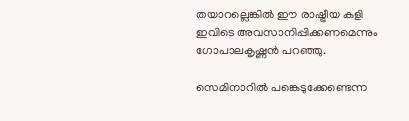തയാറല്ലെങ്കിൽ ഈ രാഷ്ട്രീയ കളി ഇവിടെ അവസാനിപ്പിക്കണമെന്നും ഗോപാലകൃഷ്ണൻ പറഞ്ഞു.

സെമിനാറിൽ പങ്കെടുക്കേണ്ടെന്ന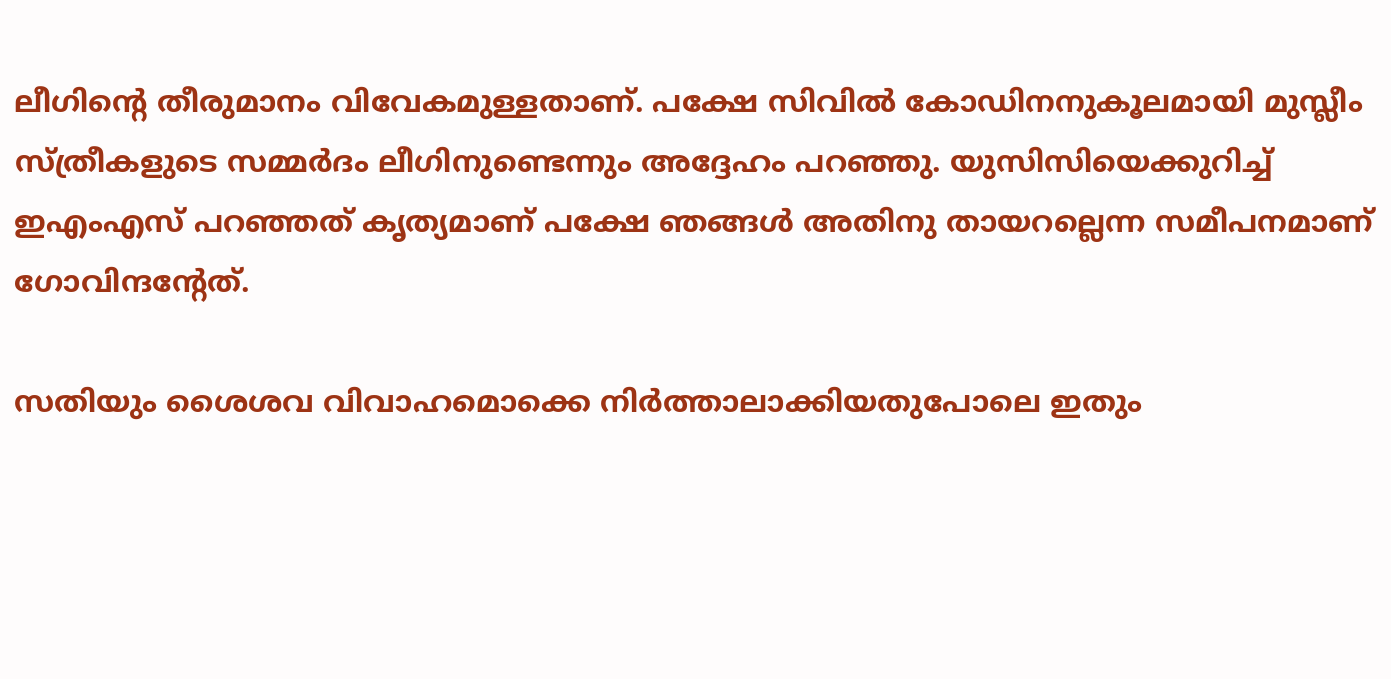ലീഗിന്‍റെ തീരുമാനം വിവേകമുള്ളതാണ്. പക്ഷേ സിവിൽ കോഡിനനുകൂലമായി മുസ്ലീം സ്ത്രീകളുടെ സമ്മർദം ലീഗിനുണ്ടെന്നും അദ്ദേഹം പറഞ്ഞു. യുസിസിയെക്കുറിച്ച് ഇഎംഎസ് പറഞ്ഞത് കൃത്യമാണ് പക്ഷേ ഞങ്ങൾ അതിനു തായറല്ലെന്ന സമീപനമാണ് ഗോവിന്ദന്‍റേത്.

സതിയും ശൈശവ വിവാഹമൊക്കെ നിർത്താലാക്കിയതുപോലെ ഇതും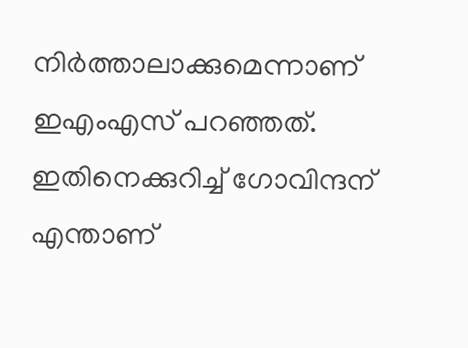നിർത്താലാക്കുമെന്നാണ് ഇഎംഎസ് പറഞ്ഞത്. ഇതിനെക്കുറിച്ച് ഗോവിന്ദന് എന്താണ്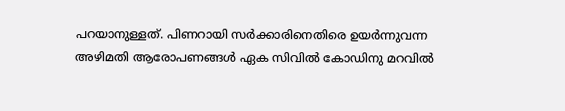പറയാനുള്ളത്. പിണറായി സർക്കാരിനെതിരെ ഉയർന്നുവന്ന അഴിമതി ആരോപണങ്ങൾ ഏക സിവിൽ കോഡിനു മറവിൽ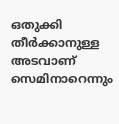ഒതുക്കി തീർക്കാനുള്ള അടവാണ് സെമിനാറെന്നും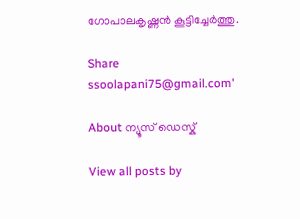ഗോപാലകൃഷ്ണൻ കൂട്ടിച്ചേർത്തു.

Share
ssoolapani75@gmail.com'

About ന്യൂസ് ഡെസ്ക്

View all posts by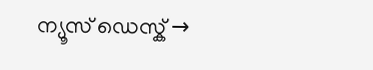ന്യൂസ് ഡെസ്ക് →